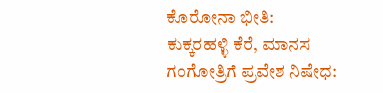ಕೊರೋನಾ ಭೀತಿ: ಕುಕ್ಕರಹಳ್ಳಿ ಕೆರೆ, ಮಾನಸ ಗಂಗೋತ್ರಿಗೆ ಪ್ರವೇಶ ನಿಷೇಧ: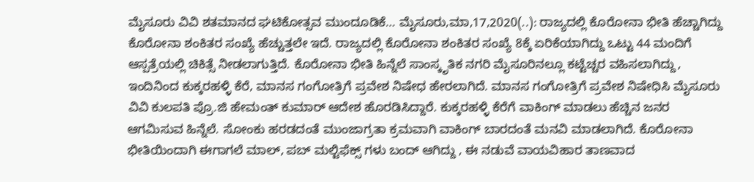ಮೈಸೂರು ವಿವಿ ಶತಮಾನದ ಘಟಿಕೋತ್ಸವ ಮುಂದೂಡಿಕೆ… ಮೈಸೂರು,ಮಾ,17,2020(..): ರಾಜ್ಯದಲ್ಲಿ ಕೊರೋನಾ ಭೀತಿ ಹೆಚ್ಚಾಗಿದ್ದು ಕೊರೋನಾ ಶಂಕಿತರ ಸಂಖ್ಯೆ ಹೆಚ್ಚುತ್ತಲೇ ಇದೆ. ರಾಜ್ಯದಲ್ಲಿ ಕೊರೋನಾ ಶಂಕಿತರ ಸಂಖ್ಯೆ 8ಕ್ಕೆ ಏರಿಕೆಯಾಗಿದ್ದು ಒಟ್ಟು 44 ಮಂದಿಗೆ ಆಸ್ಪತ್ರೆಯಲ್ಲಿ ಚಿಕಿತ್ಸೆ ನೀಡಲಾಗುತ್ತಿದೆ. ಕೊರೋನಾ ಭೀತಿ ಹಿನ್ನೆಲೆ ಸಾಂಸ್ಕೃತಿಕ ನಗರಿ ಮೈಸೂರಿನಲ್ಲೂ ಕಟ್ಟೆಚ್ಚರ ವಹಿಸಲಾಗಿದ್ದು, ಇಂದಿನಿಂದ ಕುಕ್ಕರಹಳ್ಳಿ ಕೆರೆ, ಮಾನಸ ಗಂಗೋತ್ರಿಗೆ ಪ್ರವೇಶ ನಿಷೇಧ ಹೇರಲಾಗಿದೆ. ಮಾನಸ ಗಂಗೋತ್ರಿಗೆ ಪ್ರವೇಶ ನಿಷೇಧಿಸಿ ಮೈಸೂರು ವಿವಿ ಕುಲಪತಿ ಪ್ರೊ.ಜಿ ಹೇಮಂತ್ ಕುಮಾರ್ ಆದೇಶ ಹೊರಡಿಸಿದ್ದಾರೆ. ಕುಕ್ಕರಹಳ್ಳಿ ಕೆರೆಗೆ ವಾಕಿಂಗ್ ಮಾಡಲು ಹೆಚ್ಚಿನ ಜನರ ಆಗಮಿಸುವ ಹಿನ್ನೆಲೆ. ಸೋಂಕು ಹರಡದಂತೆ ಮುಂಜಾಗ್ರತಾ ಕ್ರಮವಾಗಿ ವಾಕಿಂಗ್ ಬಾರದಂತೆ ಮನವಿ ಮಾಡಲಾಗಿದೆ. ಕೊರೋನಾ ಭೀತಿಯಿಂದಾಗಿ ಈಗಾಗಲೆ ಮಾಲ್, ಪಬ್ ಮಲ್ಟಿಫೆಕ್ಸ್ ಗಳು ಬಂದ್ ಆಗಿದ್ದು , ಈ ನಡುವೆ ವಾಯವಿಹಾರ ತಾಣವಾದ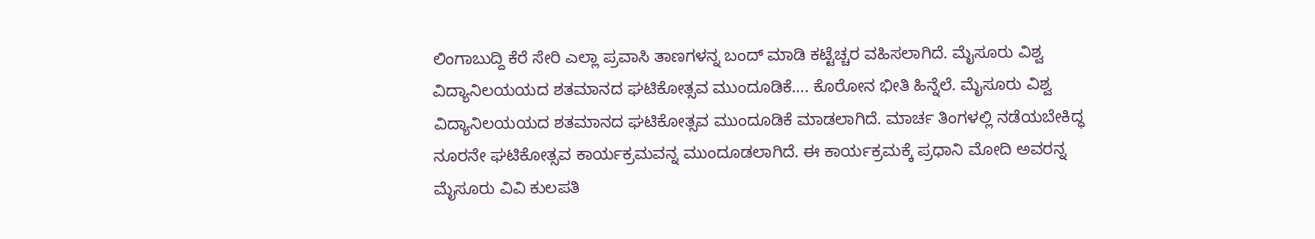ಲಿಂಗಾಬುದ್ದಿ ಕೆರೆ ಸೇರಿ ಎಲ್ಲಾ ಪ್ರವಾಸಿ ತಾಣಗಳನ್ನ ಬಂದ್ ಮಾಡಿ ಕಟ್ಟೆಚ್ಚರ ವಹಿಸಲಾಗಿದೆ. ಮೈಸೂರು ವಿಶ್ವ ವಿದ್ಯಾನಿಲಯಯದ ಶತಮಾನದ ಘಟಿಕೋತ್ಸವ ಮುಂದೂಡಿಕೆ…. ಕೊರೋನ ಭೀತಿ ಹಿನ್ನೆಲೆ. ಮೈಸೂರು ವಿಶ್ವ ವಿದ್ಯಾನಿಲಯಯದ ಶತಮಾನದ ಘಟಿಕೋತ್ಸವ ಮುಂದೂಡಿಕೆ ಮಾಡಲಾಗಿದೆ. ಮಾರ್ಚ ತಿಂಗಳಲ್ಲಿ ನಡೆಯಬೇಕಿದ್ಧ ನೂರನೇ ಘಟಿಕೋತ್ಸವ ಕಾರ್ಯಕ್ರಮವನ್ನ ಮುಂದೂಡಲಾಗಿದೆ. ಈ ಕಾರ್ಯಕ್ರಮಕ್ಕೆ ಪ್ರಧಾನಿ ಮೋದಿ ಅವರನ್ನ ಮೈಸೂರು ವಿವಿ ಕುಲಪತಿ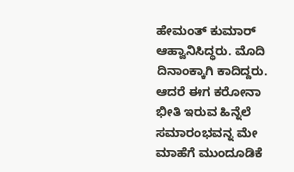ಹೇಮಂತ್ ಕುಮಾರ್ ಆಹ್ವಾನಿಸಿದ್ಧರು. ಮೊದಿ ದಿನಾಂಕ್ಕಾಗಿ ಕಾದಿದ್ದರು. ಆದರೆ ಈಗ ಕರೋನಾ ಭೀತಿ ಇರುವ ಹಿನ್ನೆಲೆ ಸಮಾರಂಭವನ್ನ ಮೇ ಮಾಹೆಗೆ ಮುಂದೂಡಿಕೆ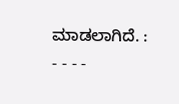ಮಾಡಲಾಗಿದೆ. : - - - -